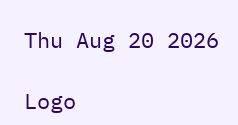Thu Aug 20 2026

Logo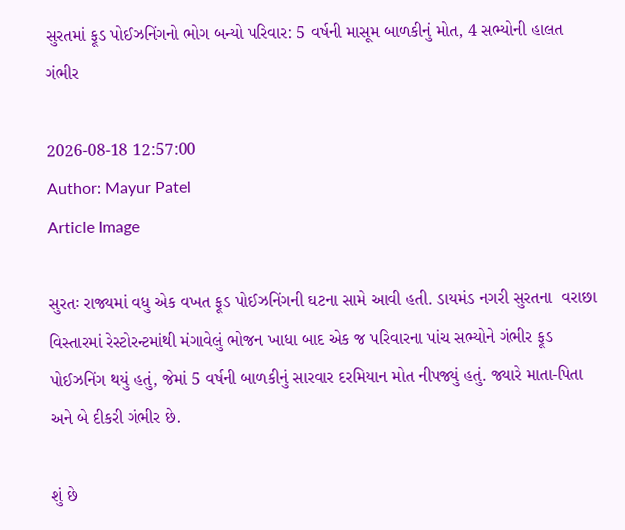સુરતમાં ફૂડ પોઈઝનિંગનો ભોગ બન્યો પરિવાર: 5 વર્ષની માસૂમ બાળકીનું મોત, 4 સભ્યોની હાલત ગંભીર

2026-08-18 12:57:00
Author: Mayur Patel
Article Image

સુરતઃ રાજ્યમાં વધુ એક વખત ફૂડ પોઈઝનિંગની ઘટના સામે આવી હતી. ડાયમંડ નગરી સુરતના  વરાછા વિસ્તારમાં રેસ્ટોરન્ટમાંથી મંગાવેલું ભોજન ખાધા બાદ એક જ પરિવારના પાંચ સભ્યોને ગંભીર ફૂડ પોઈઝનિંગ થયું હતું, જેમાં 5 વર્ષની બાળકીનું સારવાર દરમિયાન મોત નીપજ્યું હતું. જ્યારે માતા-પિતા અને બે દીકરી ગંભીર છે.

શું છે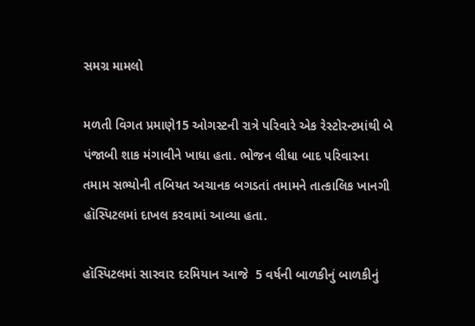સમગ્ર મામલો

મળતી વિગત પ્રમાણે15 ઓગસ્ટની રાત્રે પરિવારે એક રેસ્ટોરન્ટમાંથી બે પંજાબી શાક મંગાવીને ખાધા હતા. ભોજન લીધા બાદ પરિવારના તમામ સભ્યોની તબિયત અચાનક બગડતાં તમામને તાત્કાલિક ખાનગી હૉસ્પિટલમાં દાખલ કરવામાં આવ્યા હતા.

હૉસ્પિટલમાં સારવાર દરમિયાન આજે  5 વર્ષની બાળકીનું બાળકીનું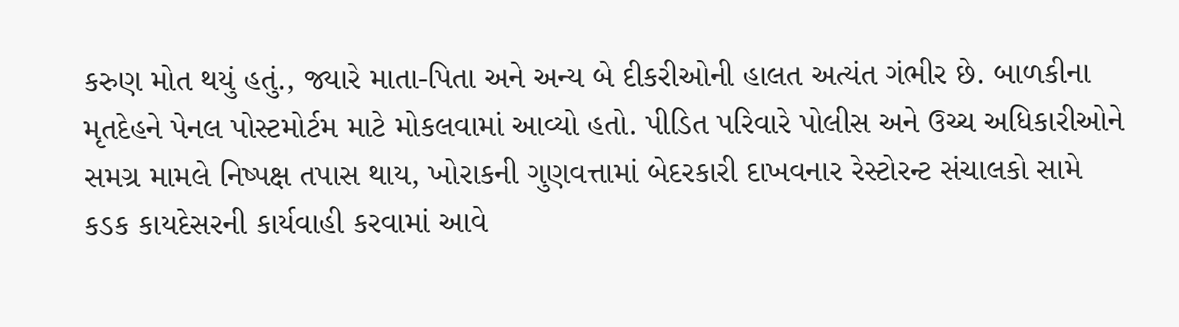કરુણ મોત થયું હતું., જ્યારે માતા-પિતા અને અન્ય બે દીકરીઓની હાલત અત્યંત ગંભીર છે. બાળકીના મૃતદેહને પેનલ પોસ્ટમોર્ટમ માટે મોકલવામાં આવ્યો હતો. પીડિત પરિવારે પોલીસ અને ઉચ્ચ અધિકારીઓને  સમગ્ર મામલે નિષ્પક્ષ તપાસ થાય, ખોરાકની ગુણવત્તામાં બેદરકારી દાખવનાર રેસ્ટોરન્ટ સંચાલકો સામે કડક કાયદેસરની કાર્યવાહી કરવામાં આવે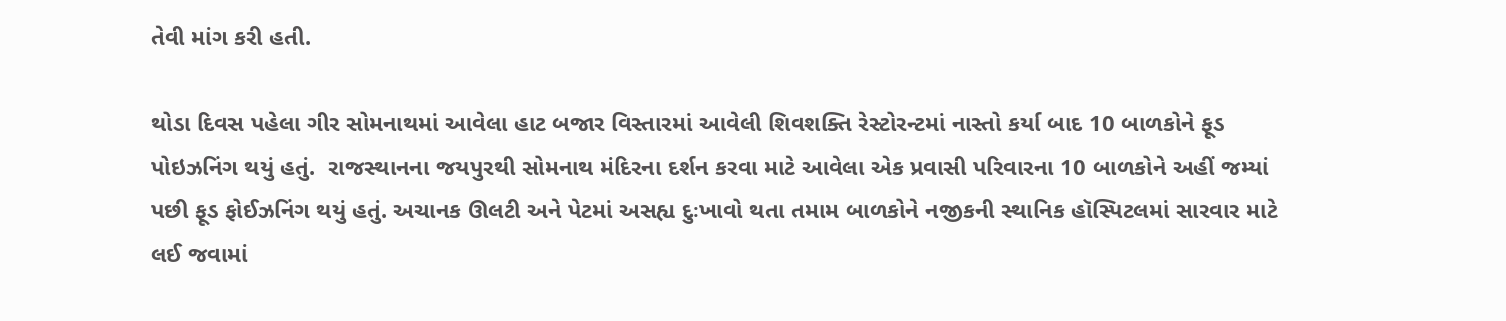તેવી માંગ કરી હતી.

થોડા દિવસ પહેલા ગીર સોમનાથમાં આવેલા હાટ બજાર વિસ્તારમાં આવેલી શિવશક્તિ રેસ્ટોરન્ટમાં નાસ્તો કર્યા બાદ 10 બાળકોને ફૂડ પોઇઝનિંગ થયું હતું.  રાજસ્થાનના જયપુરથી સોમનાથ મંદિરના દર્શન કરવા માટે આવેલા એક પ્રવાસી પરિવારના 10 બાળકોને અહીં જમ્યાં પછી ફૂડ ફોઈઝનિંગ થયું હતું. અચાનક ઊલટી અને પેટમાં અસહ્ય દુઃખાવો થતા તમામ બાળકોને નજીકની સ્થાનિક હૉસ્પિટલમાં સારવાર માટે લઈ જવામાં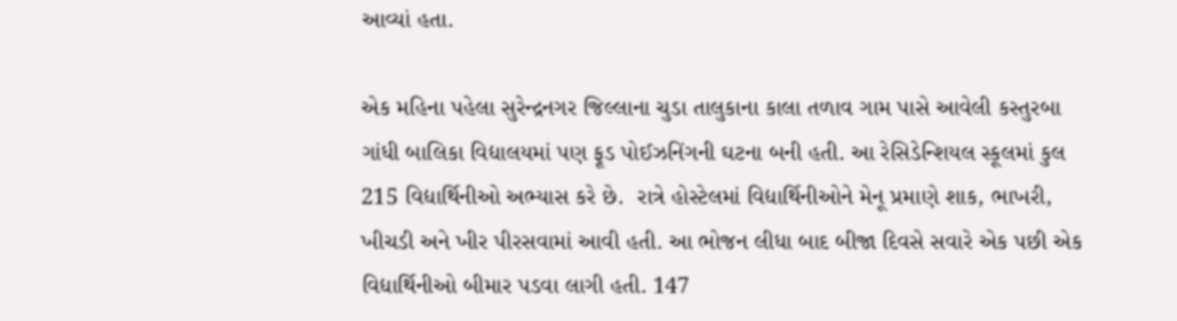આવ્યાં હતા.

એક મહિના પહેલા સુરેન્દ્રનગર જિલ્લાના ચુડા તાલુકાના કાલા તળાવ ગામ પાસે આવેલી કસ્તુરબા ગાંધી બાલિકા વિદ્યાલયમાં પણ ફૂડ પોઈઝનિંગની ઘટના બની હતી. આ રેસિડેન્શિયલ સ્કૂલમાં કુલ 215 વિદ્યાર્થિનીઓ અભ્યાસ કરે છે.  રાત્રે હોસ્ટેલમાં વિદ્યાર્થિનીઓને મેનૂ પ્રમાણે શાક, ભાખરી, ખીચડી અને ખીર પીરસવામાં આવી હતી. આ ભોજન લીધા બાદ બીજા દિવસે સવારે એક પછી એક વિદ્યાર્થિનીઓ બીમાર પડવા લાગી હતી. 147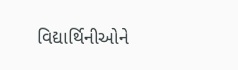વિદ્યાર્થિનીઓને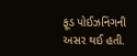ફૂડ પોઈઝનિંગની અસર થઈ હતી.